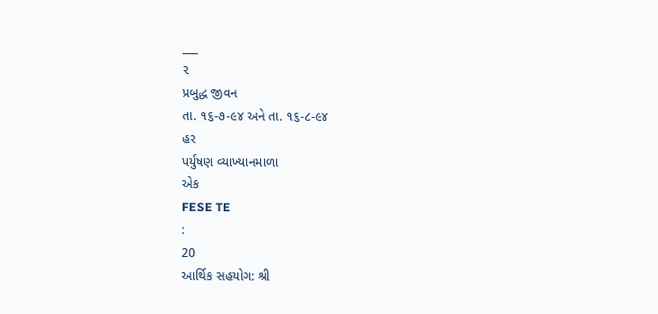___
૨
પ્રબુદ્ધ જીવન
તા. ૧૬-૭-૯૪ અને તા. ૧૬-૮-૯૪
હર
પર્યુષણ વ્યાખ્યાનમાળા
એક
FESE TE
:
20
આર્થિક સહયોગ: શ્રી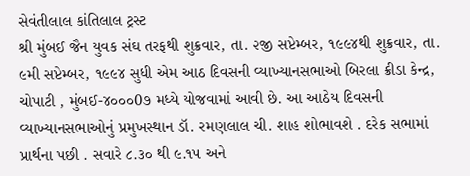સેવંતીલાલ કાંતિલાલ ટ્રસ્ટ
શ્રી મુંબઈ જૈન યુવક સંઘ તરફથી શુક્રવાર, તા. ૨જી સપ્ટેમ્બર, ૧૯૯૪થી શુક્રવાર, તા. ૯મી સપ્ટેમ્બર, ૧૯૯૪ સુધી એમ આઠ દિવસની વ્યાખ્યાનસભાઓ બિરલા ક્રીડા કેન્દ્ર, ચોપાટી , મુંબઈ-૪૦૦૦0૭ મધ્યે યોજવામાં આવી છે. આ આઠેય દિવસની વ્યાખ્યાનસભાઓનું પ્રમુખસ્થાન ડૉ. રમણલાલ ચી. શાહ શોભાવશે . દરેક સભામાં પ્રાર્થના પછી . સવારે ૮.૩૦ થી ૯.૧૫ અને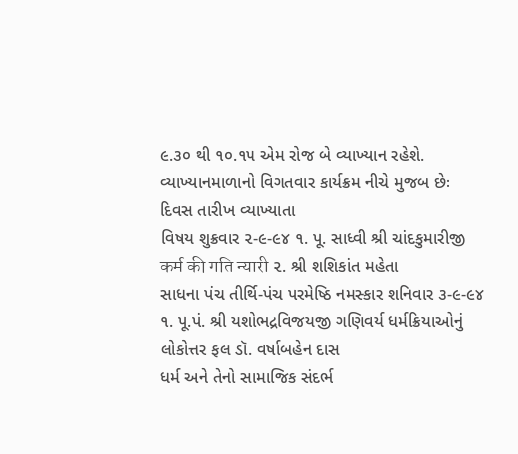૯.૩૦ થી ૧૦.૧૫ એમ રોજ બે વ્યાખ્યાન રહેશે. વ્યાખ્યાનમાળાનો વિગતવાર કાર્યક્રમ નીચે મુજબ છેઃ
દિવસ તારીખ વ્યાખ્યાતા
વિષય શુક્રવાર ૨-૯-૯૪ ૧. પૂ. સાધ્વી શ્રી ચાંદકુમારીજી
कर्म की गति न्यारी ૨. શ્રી શશિકાંત મહેતા
સાધના પંચ તીર્થિ-પંચ પરમેષ્ઠિ નમસ્કાર શનિવાર ૩-૯-૯૪ ૧. પૂ.પં. શ્રી યશોભદ્રવિજયજી ગણિવર્ય ધર્મક્રિયાઓનું લોકોત્તર ફલ ડૉ. વર્ષાબહેન દાસ
ધર્મ અને તેનો સામાજિક સંદર્ભ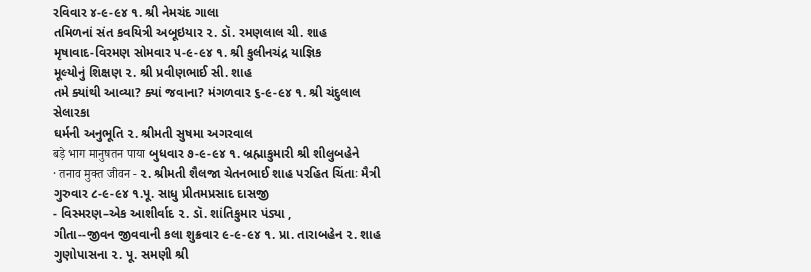રવિવાર ૪-૯-૯૪ ૧. શ્રી નેમચંદ ગાલા
તમિળનાં સંત કવયિત્રી અબૂઇયાર ૨. ડૉ. રમણલાલ ચી. શાહ
મૃષાવાદ-વિરમણ સોમવાર ૫-૯-૯૪ ૧. શ્રી કુલીનચંદ્ર યાજ્ઞિક
મૂલ્યોનું શિક્ષણ ૨. શ્રી પ્રવીણભાઈ સી. શાહ
તમે ક્યાંથી આવ્યા? ક્યાં જવાના? મંગળવાર ૬-૯-૯૪ ૧. શ્રી ચંદુલાલ સેલારકા
ઘર્મની અનુભૂતિ ૨. શ્રીમતી સુષમા અગરવાલ
बड़े भाग मानुषतन पाया બુધવાર ૭-૯-૯૪ ૧. બ્રહ્માકુમારી શ્રી શીલુબહેને
· तनाव मुक्त जीवन - ૨. શ્રીમતી શૈલજા ચેતનભાઈ શાહ પરહિત ચિંતાઃ મૈત્રી ગુરુવાર ૮-૯-૯૪ ૧.પૂ. સાધુ પ્રીતમપ્રસાદ દાસજી
- વિસ્મરણ–એક આશીર્વાદ ૨. ડૉ. શાંતિકુમાર પંડ્યા ,
ગીતા--જીવન જીવવાની કલા શુક્રવાર ૯-૯-૯૪ ૧. પ્રા. તારાબહેન ૨. શાહ
ગુણોપાસના ૨. પૂ. સમણી શ્રી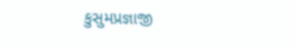કુસુમપ્રજ્ઞાજી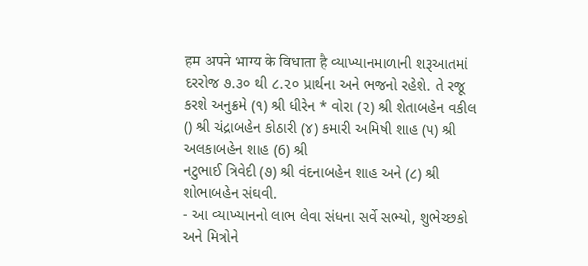हम अपने भाग्य के विधाता है વ્યાખ્યાનમાળાની શરૂઆતમાં દરરોજ ૭.૩૦ થી ૮.૨૦ પ્રાર્થના અને ભજનો રહેશે. તે રજૂ કરશે અનુક્રમે (૧) શ્રી ધીરેન * વોરા (૨) શ્રી શેતાબહેન વકીલ () શ્રી ચંદ્રાબહેન કોઠારી (૪) કમારી અમિષી શાહ (૫) શ્રી અલકાબહેન શાહ (6) શ્રી
નટુભાઈ ત્રિવેદી (૭) શ્રી વંદનાબહેન શાહ અને (૮) શ્રી શોભાબહેન સંઘવી.
- આ વ્યાખ્યાનનો લાભ લેવા સંધના સર્વે સભ્યો, શુભેચ્છકો અને મિત્રોને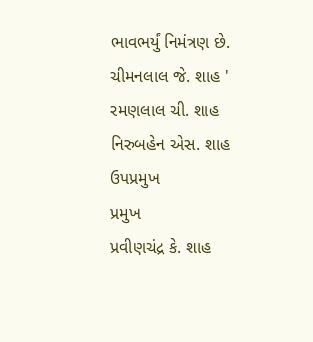ભાવભર્યું નિમંત્રણ છે.
ચીમનલાલ જે. શાહ ' રમણલાલ ચી. શાહ
નિરુબહેન એસ. શાહ ઉપપ્રમુખ
પ્રમુખ
પ્રવીણચંદ્ર કે. શાહ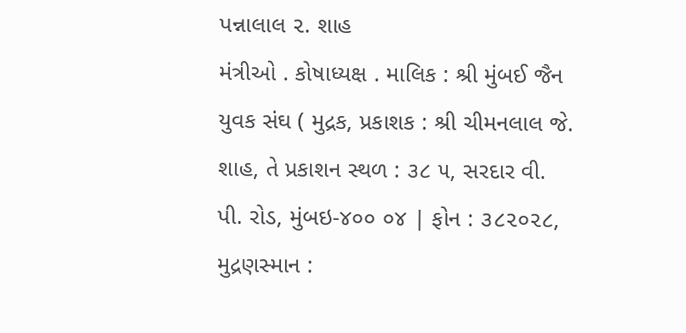પન્નાલાલ ૨. શાહ
મંત્રીઓ . કોષાધ્યક્ષ . માલિક : શ્રી મુંબઈ જૈન યુવક સંઘ ( મુદ્રક, પ્રકાશક : શ્રી ચીમનલાલ જે. શાહ, તે પ્રકાશન સ્થળ : ૩૮ ૫, સરદાર વી. પી. રોડ, મુંબઇ-૪૦૦ ૦૪ | ફોન : ૩૮૨૦૨૮, મુદ્રણસ્માન :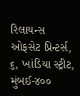રિલાયન્સ ઓફસેટ પ્રિન્ટર્સ, ૬, ખાંડિયા સ્ટ્રીટ, મુંબઈ-૪૦૦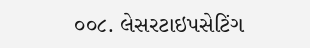૦૦૮. લેસરટાઇપસેટિંગ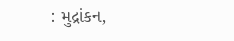: મુદ્રાંકન,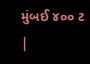મુંબઈ ૪૦૦ ટ |